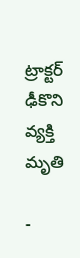ట్రాక్టర్ ఢీకొని వ్యక్తి మృతి

-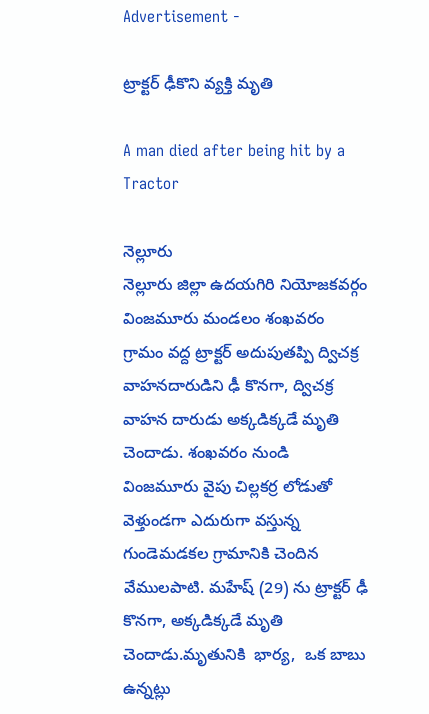Advertisement -

ట్రాక్టర్ ఢీకొని వ్యక్తి మృతి

A man died after being hit by a Tractor

నెల్లూరు
నెల్లూరు జిల్లా ఉదయగిరి నియోజకవర్గం వింజమూరు మండలం శంఖవరం గ్రామం వద్ద ట్రాక్టర్ అదుపుతప్పి ద్విచక్ర వాహనదారుడిని ఢీ కొనగా, ద్విచక్ర వాహన దారుడు అక్కడిక్కడే మృతి చెందాడు. శంఖవరం నుండి వింజమూరు వైపు చిల్లకర్ర లోడుతో వెళ్తుండగా ఎదురుగా వస్తున్న  గుండెమడకల గ్రామానికి చెందిన వేములపాటి. మహేష్ (29) ను ట్రాక్టర్ ఢీ కొనగా, అక్కడిక్కడే మృతి చెందాడు.మృతునికి  భార్య,  ఒక బాబు ఉన్నట్లు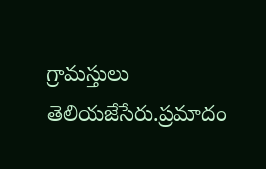గ్రామస్తులు తెలియజేసేరు.ప్రమాదం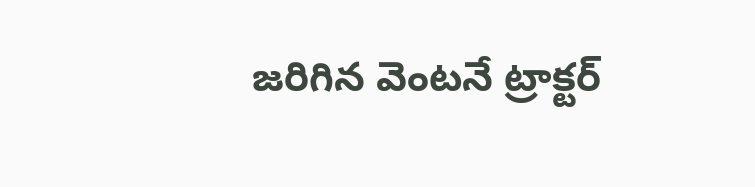జరిగిన వెంటనే ట్రాక్టర్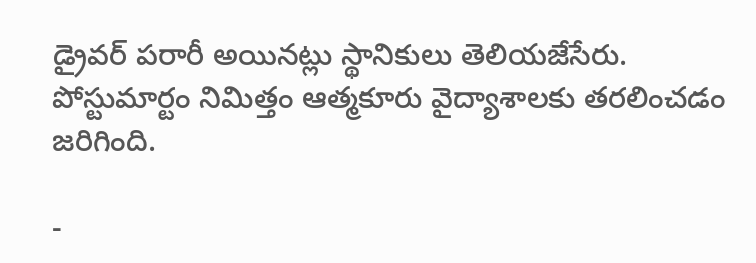డ్రైవర్ పరారీ అయినట్లు స్థానికులు తెలియజేసేరు. పోస్టుమార్టం నిమిత్తం ఆత్మకూరు వైద్యాశాలకు తరలించడం జరిగింది.

-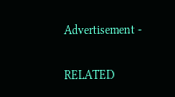Advertisement -

RELATED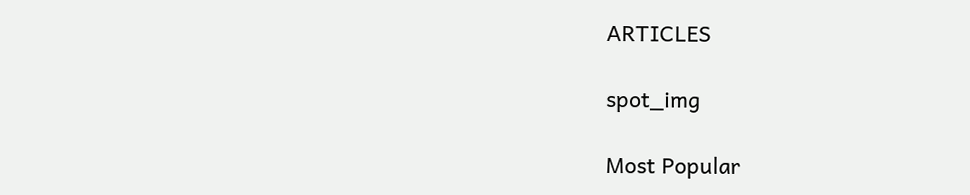ARTICLES

spot_img

Most Popular